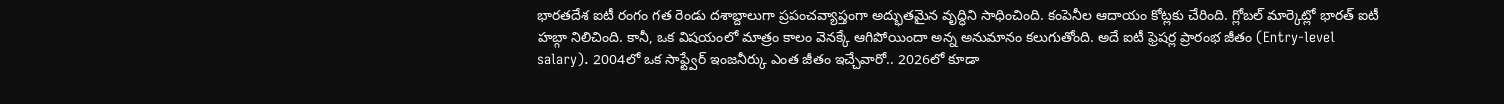భారతదేశ ఐటీ రంగం గత రెండు దశాబ్దాలుగా ప్రపంచవ్యాప్తంగా అద్భుతమైన వృద్ధిని సాధించింది. కంపెనీల ఆదాయం కోట్లకు చేరింది. గ్లోబల్ మార్కెట్లో భారత్ ఐటీ హబ్గా నిలిచింది. కానీ, ఒక విషయంలో మాత్రం కాలం వెనక్కే ఆగిపోయిందా అన్న అనుమానం కలుగుతోంది. అదే ఐటీ ఫ్రెషర్ల ప్రారంభ జీతం (Entry-level salary). 2004లో ఒక సాఫ్ట్వేర్ ఇంజనీర్కు ఎంత జీతం ఇచ్చేవారో.. 2026లో కూడా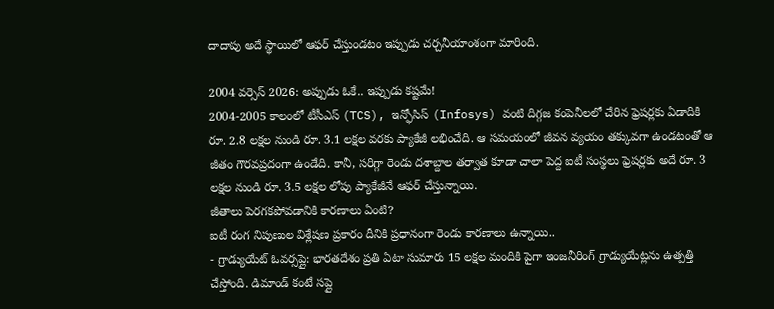దాదాపు అదే స్థాయిలో ఆఫర్ చేస్తుండటం ఇప్పుడు చర్చనీయాంశంగా మారింది.

2004 వర్సెస్ 2026: అప్పుడు ఓకే.. ఇప్పుడు కష్టమే!
2004-2005 కాలంలో టీసీఎస్ (TCS), ఇన్ఫోసిస్ (Infosys) వంటి దిగ్గజ కంపెనీలలో చేరిన ఫ్రెషర్లకు ఏడాదికి రూ. 2.8 లక్షల నుండి రూ. 3.1 లక్షల వరకు ప్యాకేజీ లభించేది. ఆ సమయంలో జీవన వ్యయం తక్కువగా ఉండటంతో ఆ జీతం గౌరవప్రదంగా ఉండేది. కానీ, సరిగ్గా రెండు దశాబ్దాల తర్వాత కూడా చాలా పెద్ద ఐటీ సంస్థలు ఫ్రెషర్లకు అదే రూ. 3 లక్షల నుండి రూ. 3.5 లక్షల లోపు ప్యాకేజీనే ఆఫర్ చేస్తున్నాయి.
జీతాలు పెరగకపోవడానికి కారణాలు ఏంటి?
ఐటీ రంగ నిపుణుల విశ్లేషణ ప్రకారం దీనికి ప్రధానంగా రెండు కారణాలు ఉన్నాయి..
- గ్రాడ్యుయేట్ ఓవర్సప్లై: భారతదేశం ప్రతి ఏటా సుమారు 15 లక్షల మందికి పైగా ఇంజనీరింగ్ గ్రాడ్యుయేట్లను ఉత్పత్తి చేస్తోంది. డిమాండ్ కంటే సప్లై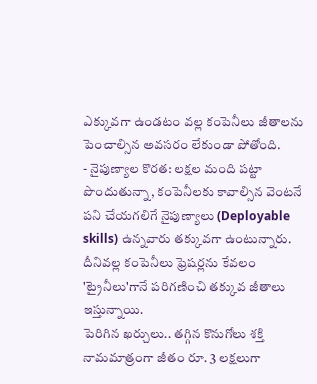ఎక్కువగా ఉండటం వల్ల కంపెనీలు జీతాలను పెంచాల్సిన అవసరం లేకుండా పోతోంది.
- నైపుణ్యాల కొరత: లక్షల మంది పట్టా పొందుతున్నా, కంపెనీలకు కావాల్సిన వెంటనే పని చేయగలిగే నైపుణ్యాలు (Deployable skills) ఉన్నవారు తక్కువగా ఉంటున్నారు. దీనివల్ల కంపెనీలు ఫ్రెషర్లను కేవలం 'ట్రైనీలు'గానే పరిగణించి తక్కువ జీతాలు ఇస్తున్నాయి.
పెరిగిన ఖర్చులు.. తగ్గిన కొనుగోలు శక్తి
నామమాత్రంగా జీతం రూ. 3 లక్షలుగా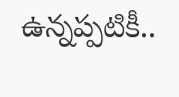ఉన్నప్పటికీ..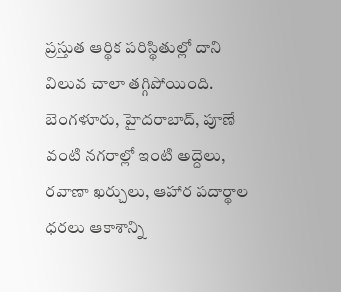ప్రస్తుత ఆర్థిక పరిస్థితుల్లో దాని విలువ చాలా తగ్గిపోయింది. బెంగళూరు, హైదరాబాద్, పూణే వంటి నగరాల్లో ఇంటి అద్దెలు, రవాణా ఖర్చులు, ఆహార పదార్థాల ధరలు ఆకాశాన్ని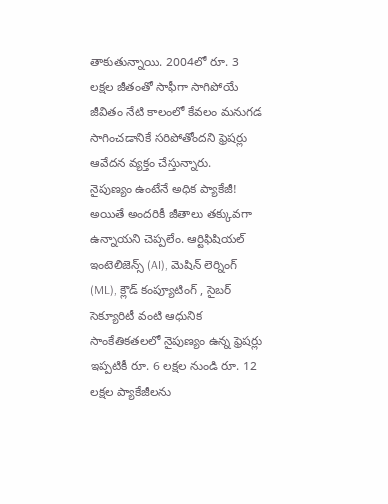తాకుతున్నాయి. 2004లో రూ. 3 లక్షల జీతంతో సాఫీగా సాగిపోయే జీవితం నేటి కాలంలో కేవలం మనుగడ సాగించడానికే సరిపోతోందని ఫ్రెషర్లు ఆవేదన వ్యక్తం చేస్తున్నారు.
నైపుణ్యం ఉంటేనే అధిక ప్యాకేజీ!
అయితే అందరికీ జీతాలు తక్కువగా ఉన్నాయని చెప్పలేం. ఆర్టిఫిషియల్ ఇంటెలిజెన్స్ (AI), మెషిన్ లెర్నింగ్ (ML), క్లౌడ్ కంప్యూటింగ్ , సైబర్ సెక్యూరిటీ వంటి ఆధునిక సాంకేతికతలలో నైపుణ్యం ఉన్న ఫ్రెషర్లు ఇప్పటికీ రూ. 6 లక్షల నుండి రూ. 12 లక్షల ప్యాకేజీలను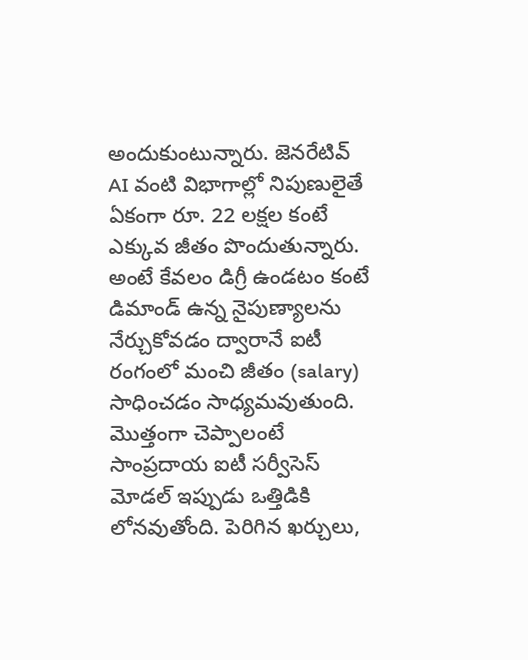అందుకుంటున్నారు. జెనరేటివ్ AI వంటి విభాగాల్లో నిపుణులైతే ఏకంగా రూ. 22 లక్షల కంటే ఎక్కువ జీతం పొందుతున్నారు. అంటే కేవలం డిగ్రీ ఉండటం కంటే డిమాండ్ ఉన్న నైపుణ్యాలను నేర్చుకోవడం ద్వారానే ఐటీ రంగంలో మంచి జీతం (salary) సాధించడం సాధ్యమవుతుంది.
మొత్తంగా చెప్పాలంటే సాంప్రదాయ ఐటీ సర్వీసెస్ మోడల్ ఇప్పుడు ఒత్తిడికి లోనవుతోంది. పెరిగిన ఖర్చులు,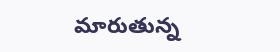మారుతున్న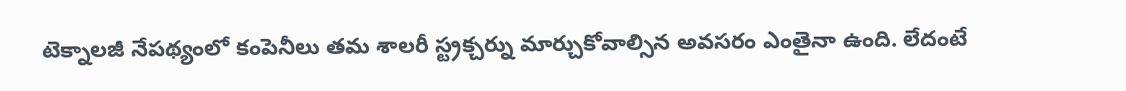టెక్నాలజీ నేపథ్యంలో కంపెనీలు తమ శాలరీ స్ట్రక్చర్ను మార్చుకోవాల్సిన అవసరం ఎంతైనా ఉంది. లేదంటే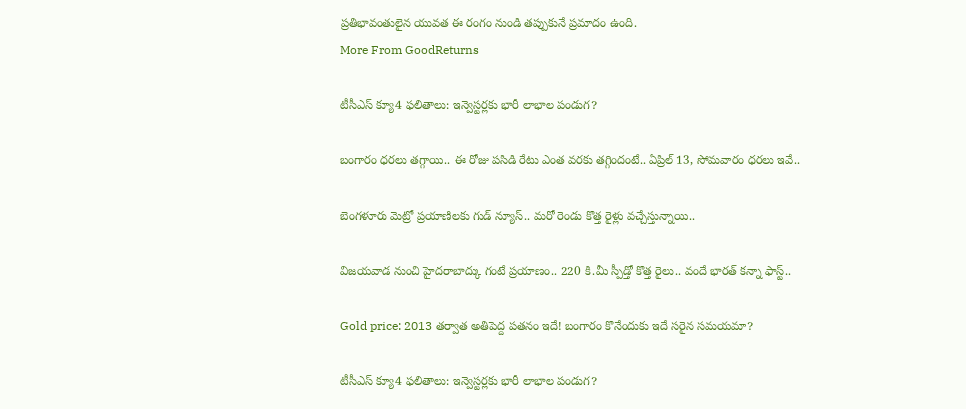ప్రతిభావంతులైన యువత ఈ రంగం నుండి తప్పుకునే ప్రమాదం ఉంది.
More From GoodReturns

టీసీఎస్ క్యూ4 ఫలితాలు: ఇన్వెస్టర్లకు భారీ లాభాల పండుగ?

బంగారం ధరలు తగ్గాయి.. ఈ రోజు పసిడి రేటు ఎంత వరకు తగ్గిందంటే.. ఏప్రిల్ 13, సోమవారం ధరలు ఇవే..

బెంగళూరు మెట్రో ప్రయాణిలకు గుడ్ న్యూస్.. మరో రెండు కొత్త రైళ్లు వచ్చేస్తున్నాయి..

విజయవాడ నుంచి హైదరాబాద్కు గంటే ప్రయాణం.. 220 కి.మీ స్పీడ్తో కొత్త రైలు.. వందే భారత్ కన్నా ఫాస్ట్..

Gold price: 2013 తర్వాత అతిపెద్ద పతనం ఇదే! బంగారం కొనేందుకు ఇదే సరైన సమయమా?

టీసీఎస్ క్యూ4 ఫలితాలు: ఇన్వెస్టర్లకు భారీ లాభాల పండుగ?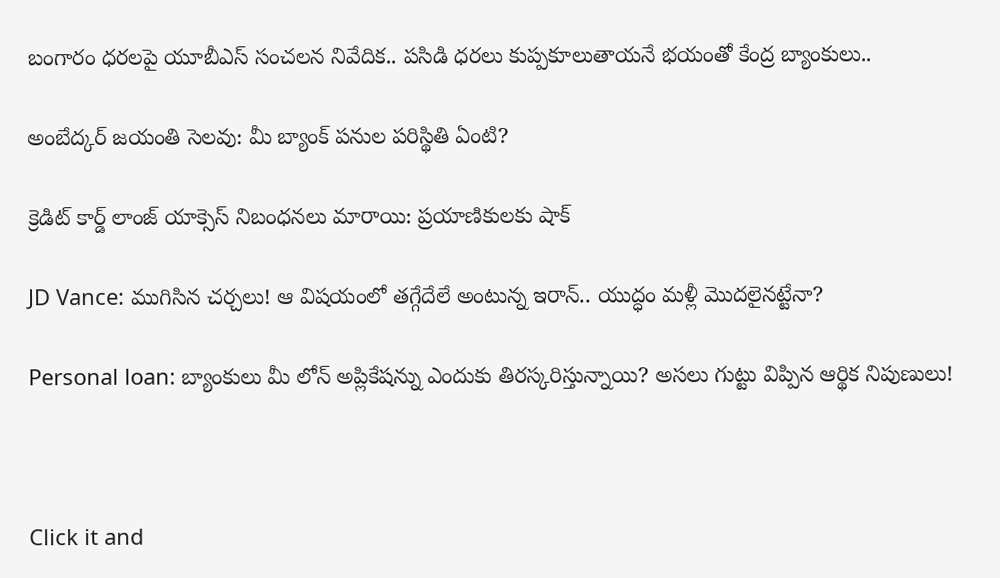బంగారం ధరలపై యూబీఎస్ సంచలన నివేదిక.. పసిడి ధరలు కుప్పకూలుతాయనే భయంతో కేంద్ర బ్యాంకులు..

అంబేద్కర్ జయంతి సెలవు: మీ బ్యాంక్ పనుల పరిస్థితి ఏంటి?

క్రెడిట్ కార్డ్ లాంజ్ యాక్సెస్ నిబంధనలు మారాయి: ప్రయాణికులకు షాక్

JD Vance: ముగిసిన చర్చలు! ఆ విషయంలో తగ్గేదేలే అంటున్న ఇరాన్.. యుద్ధం మళ్లీ మొదలైనట్టేనా?

Personal loan: బ్యాంకులు మీ లోన్ అప్లికేషన్ను ఎందుకు తిరస్కరిస్తున్నాయి? అసలు గుట్టు విప్పిన ఆర్థిక నిపుణులు!



Click it and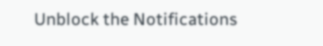Unblock the Notifications